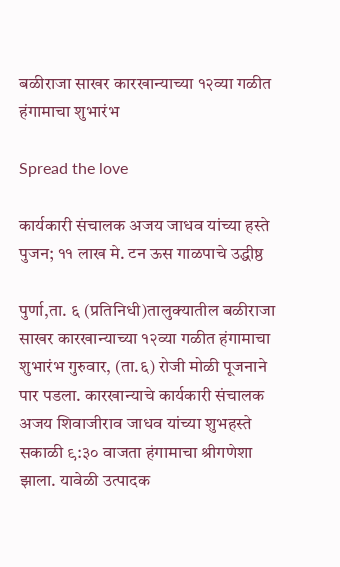बळीराजा साखर कारखान्याच्या १२व्या गळीत हंगामाचा शुभारंभ

Spread the love

कार्यकारी संचालक अजय जाधव यांच्या हस्ते पुजन; ११ लाख मे. टन ऊस गाळपाचे उद्धीष्ठ

पुर्णा,ता. ६ (प्रतिनिधी)तालुक्यातील बळीराजा साखर कारखान्याच्या १२व्या गळीत हंगामाचा शुभारंभ गुरुवार, (ता.६) रोजी मोळी पूजनाने पार पडला. कारखान्याचे कार्यकारी संचालक अजय शिवाजीराव जाधव यांच्या शुभहस्ते सकाळी ९:३० वाजता हंगामाचा श्रीगणेशा झाला. यावेळी उत्पादक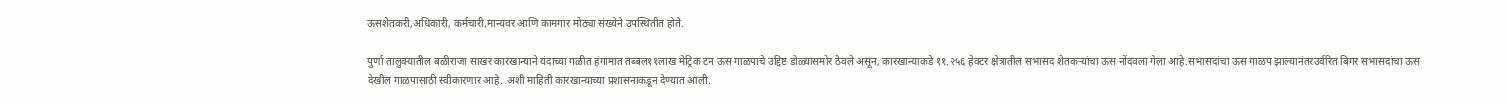ऊसशेतकरी,अधिकारी, कर्मचारी,मान्यवर आणि कामगार मोठ्या संख्येने उपस्थितीत होते.

पुर्णा तालुक्यातील बळीराजा साखर कारखान्याने यंदाच्या गळीत हंगामात तब्बल११लाख मेट्रिक टन ऊस गाळपाचे उद्दिष्ट डोळ्यासमोर ठेवले असून, कारखान्याकडे ११.२५६ हेक्टर क्षेत्रातील सभासद शेतकऱ्यांचा ऊस नोंदवला गेला आहे.सभासदांचा ऊस गाळप झाल्यानंतरउर्वरित बिगर सभासदांचा ऊस देखील गाळपासाठी स्वीकारणार आहे. अशी माहिती कारखान्याच्या प्रशासनाकडून देण्यात आली.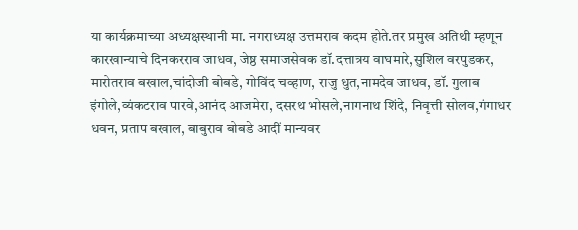या कार्यक्रमाच्या अध्यक्षस्थानी मा. नगराध्यक्ष उत्तमराव कदम होते.तर प्रमुख अतिथी म्हणून कारखान्याचे दिनकरराव जाधव, जेष्ठ समाजसेवक डॉ.दत्तात्रय वाघमारे,सुशिल वरपुडकर, मारोतराव बखाल,चांदोजी बोबडे, गोविंद चव्हाण, राजु धुत,नामदेव जाधव, डॉ. गुलाब इंगोले,व्यंकटराव पारवे,आनंद आजमेरा, दसरथ भोसले,नागनाथ शिंदे, निवृत्ती सोलव,गंगाधर धवन, प्रताप बखाल, बाबुराव बोबडे आदीं मान्यवर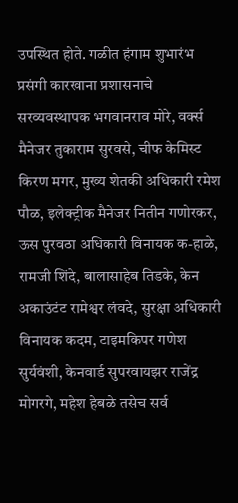उपस्थित होते. गळीत हंगाम शुभारंभ प्रसंगी कारखाना प्रशासनाचे सरव्यवस्थापक भगवानराव मोरे, वर्क्स मैनेजर तुकाराम सुरवसे, चीफ केमिस्ट किरण मगर, मुख्य शेतकी अधिकारी रमेश पौळ, इलेक्ट्रीक मैनेजर नितीन गणोरकर, ऊस पुरवठा अधिकारी विनायक क-हाळे, रामजी शिंदे, बालासाहेब तिडके, केन अकाउंटंट रामेश्वर लंवदे, सुरक्षा अधिकारी विनायक कदम, टाइमकिपर गणेश सुर्यवंशी, केनवार्ड सुपरवायझर राजेंद्र मोगरगे, महेश हेबळे तसेच सर्व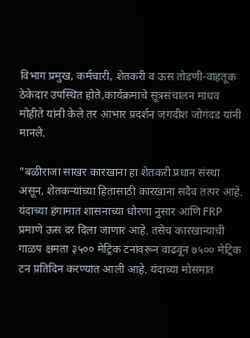विभाग प्रमुख, कर्मचारी, शेतकरी व ऊस तोडणी-वाहतूक ठेकेदार उपस्थित होते,कार्यक्रमाचे सूत्रसंचालन माधव मोहीते यांनी केले तर आभार प्रदर्शन जगदीश जोगंदड यांनी मानले.

"बळीराजा साखर कारखाना हा शेतकरी प्रधान संस्था असून, शेतकऱ्यांच्या हितासाठी कारखाना सदैव तत्पर आहे. यंदाच्या हंगामात शासनाच्या धोरणा नुसार आणि FRP प्रमाणे ऊस दर दिला जाणार आहे. तसेच कारखान्याची गाळप क्षमता ३५०० मेट्रिक टनांवरून वाढवून ७५०० मेट्रिक टन प्रतिदिन करण्यात आली आहे. यंदाच्या मोसमात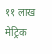११ लाख मेट्रिक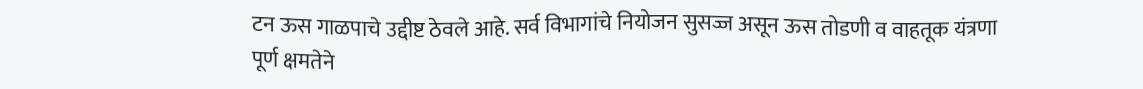टन ऊस गाळपाचे उद्दीष्ट ठेवले आहे. सर्व विभागांचे नियोजन सुसज्ज असून ऊस तोडणी व वाहतूक यंत्रणा पूर्ण क्षमतेने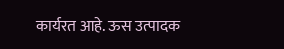कार्यरत आहे. ऊस उत्पादक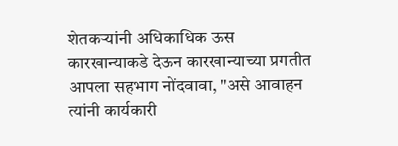शेतकऱ्यांनी अधिकाधिक ऊस कारखान्याकडे देऊन कारखान्याच्या प्रगतीत आपला सहभाग नोंदवावा, "असे आवाहन त्यांनी कार्यकारी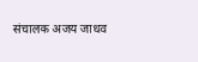संचालक अजय जाधव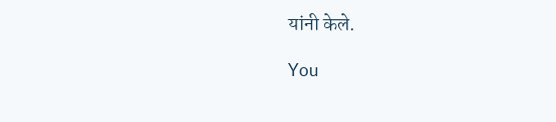यांनी केले.

You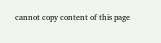cannot copy content of this page